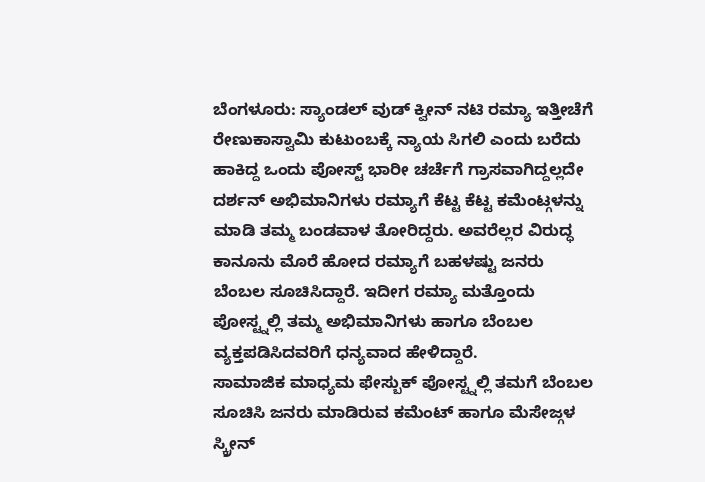ಬೆಂಗಳೂರು: ಸ್ಯಾಂಡಲ್ ವುಡ್ ಕ್ವೀನ್ ನಟಿ ರಮ್ಯಾ ಇತ್ತೀಚೆಗೆ ರೇಣುಕಾಸ್ವಾಮಿ ಕುಟುಂಬಕ್ಕೆ ನ್ಯಾಯ ಸಿಗಲಿ ಎಂದು ಬರೆದು ಹಾಕಿದ್ದ ಒಂದು ಪೋಸ್ಟ್ ಭಾರೀ ಚರ್ಚೆಗೆ ಗ್ರಾಸವಾಗಿದ್ದಲ್ಲದೇ ದರ್ಶನ್ ಅಭಿಮಾನಿಗಳು ರಮ್ಯಾಗೆ ಕೆಟ್ಟ ಕೆಟ್ಟ ಕಮೆಂಟ್ಗಳನ್ನು ಮಾಡಿ ತಮ್ಮ ಬಂಡವಾಳ ತೋರಿದ್ದರು. ಅವರೆಲ್ಲರ ವಿರುದ್ಧ ಕಾನೂನು ಮೊರೆ ಹೋದ ರಮ್ಯಾಗೆ ಬಹಳಷ್ಟು ಜನರು ಬೆಂಬಲ ಸೂಚಿಸಿದ್ದಾರೆ. ಇದೀಗ ರಮ್ಯಾ ಮತ್ತೊಂದು ಪೋಸ್ಟ್ನಲ್ಲಿ ತಮ್ಮ ಅಭಿಮಾನಿಗಳು ಹಾಗೂ ಬೆಂಬಲ ವ್ಯಕ್ತಪಡಿಸಿದವರಿಗೆ ಧನ್ಯವಾದ ಹೇಳಿದ್ದಾರೆ.
ಸಾಮಾಜಿಕ ಮಾಧ್ಯಮ ಫೇಸ್ಬುಕ್ ಪೋಸ್ಟ್ನಲ್ಲಿ ತಮಗೆ ಬೆಂಬಲ ಸೂಚಿಸಿ ಜನರು ಮಾಡಿರುವ ಕಮೆಂಟ್ ಹಾಗೂ ಮೆಸೇಜ್ಗಳ ಸ್ಕ್ರೀನ್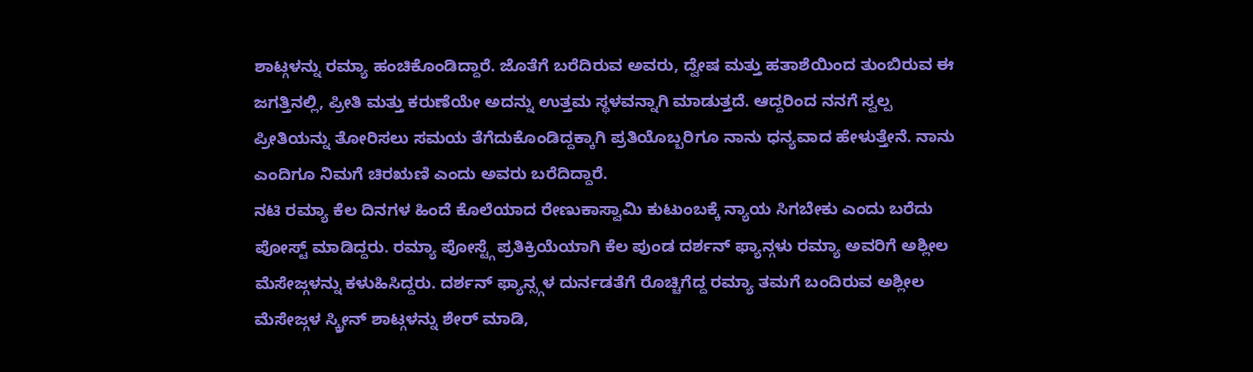ಶಾಟ್ಗಳನ್ನು ರಮ್ಯಾ ಹಂಚಿಕೊಂಡಿದ್ದಾರೆ. ಜೊತೆಗೆ ಬರೆದಿರುವ ಅವರು, ದ್ವೇಷ ಮತ್ತು ಹತಾಶೆಯಿಂದ ತುಂಬಿರುವ ಈ ಜಗತ್ತಿನಲ್ಲಿ, ಪ್ರೀತಿ ಮತ್ತು ಕರುಣೆಯೇ ಅದನ್ನು ಉತ್ತಮ ಸ್ಥಳವನ್ನಾಗಿ ಮಾಡುತ್ತದೆ. ಆದ್ದರಿಂದ ನನಗೆ ಸ್ವಲ್ಪ ಪ್ರೀತಿಯನ್ನು ತೋರಿಸಲು ಸಮಯ ತೆಗೆದುಕೊಂಡಿದ್ದಕ್ಕಾಗಿ ಪ್ರತಿಯೊಬ್ಬರಿಗೂ ನಾನು ಧನ್ಯವಾದ ಹೇಳುತ್ತೇನೆ. ನಾನು ಎಂದಿಗೂ ನಿಮಗೆ ಚಿರಋಣಿ ಎಂದು ಅವರು ಬರೆದಿದ್ದಾರೆ.
ನಟಿ ರಮ್ಯಾ ಕೆಲ ದಿನಗಳ ಹಿಂದೆ ಕೊಲೆಯಾದ ರೇಣುಕಾಸ್ವಾಮಿ ಕುಟುಂಬಕ್ಕೆ ನ್ಯಾಯ ಸಿಗಬೇಕು ಎಂದು ಬರೆದು ಪೋಸ್ಟ್ ಮಾಡಿದ್ದರು. ರಮ್ಯಾ ಪೋಸ್ಟ್ಗೆ ಪ್ರತಿಕ್ರಿಯೆಯಾಗಿ ಕೆಲ ಪುಂಡ ದರ್ಶನ್ ಫ್ಯಾನ್ಗಳು ರಮ್ಯಾ ಅವರಿಗೆ ಅಶ್ಲೀಲ ಮೆಸೇಜ್ಗಳನ್ನು ಕಳುಹಿಸಿದ್ದರು. ದರ್ಶನ್ ಫ್ಯಾನ್ಸ್ಗಳ ದುರ್ನಡತೆಗೆ ರೊಚ್ಚಿಗೆದ್ದ ರಮ್ಯಾ ತಮಗೆ ಬಂದಿರುವ ಅಶ್ಲೀಲ ಮೆಸೇಜ್ಗಳ ಸ್ಕ್ರೀನ್ ಶಾಟ್ಗಳನ್ನು ಶೇರ್ ಮಾಡಿ,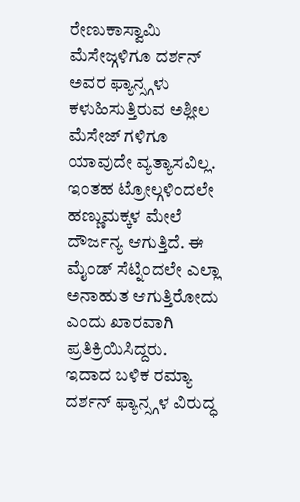ರೇಣುಕಾಸ್ವಾಮಿ ಮೆಸೇಜ್ಗಳಿಗೂ ದರ್ಶನ್ ಅವರ ಫ್ಯಾನ್ಸ್ಗಳು ಕಳುಹಿಸುತ್ತಿರುವ ಅಶ್ಲೀಲ ಮೆಸೇಜ್ ಗಳಿಗೂ ಯಾವುದೇ ವ್ಯತ್ಯಾಸವಿಲ್ಲ. ಇಂತಹ ಟ್ರೋಲ್ಗಳಿಂದಲೇ ಹಣ್ಣುಮಕ್ಕಳ ಮೇಲೆ ದೌರ್ಜನ್ಯ ಆಗುತ್ತಿದೆ. ಈ ಮೈಂಡ್ ಸೆಟ್ನಿಂದಲೇ ಎಲ್ಲಾ ಅನಾಹುತ ಆಗುತ್ತಿರೋದು ಎಂದು ಖಾರವಾಗಿ ಪ್ರತಿಕ್ರಿಯಿಸಿದ್ದರು.
ಇದಾದ ಬಳಿಕ ರಮ್ಯಾ ದರ್ಶನ್ ಫ್ಯಾನ್ಸ್ಗಳ ವಿರುದ್ಧ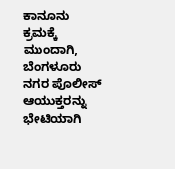ಕಾನೂನು ಕ್ರಮಕ್ಕೆ ಮುಂದಾಗಿ, ಬೆಂಗಳೂರು ನಗರ ಪೊಲೀಸ್ ಆಯುಕ್ತರನ್ನು ಭೇಟಿಯಾಗಿ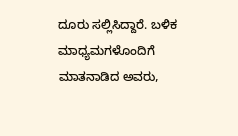ದೂರು ಸಲ್ಲಿಸಿದ್ದಾರೆ. ಬಳಿಕ ಮಾಧ್ಯಮಗಳೊಂದಿಗೆ ಮಾತನಾಡಿದ ಅವರು,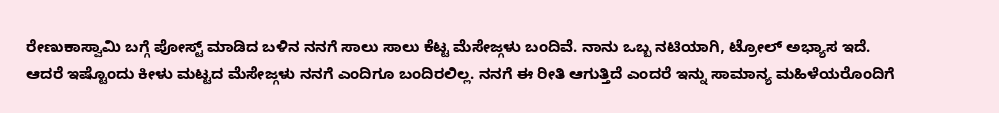ರೇಣುಕಾಸ್ವಾಮಿ ಬಗ್ಗೆ ಪೋಸ್ಟ್ ಮಾಡಿದ ಬಳಿನ ನನಗೆ ಸಾಲು ಸಾಲು ಕೆಟ್ಟ ಮೆಸೇಜ್ಗಳು ಬಂದಿವೆ. ನಾನು ಒಬ್ಬ ನಟಿಯಾಗಿ, ಟ್ರೋಲ್ ಅಭ್ಯಾಸ ಇದೆ. ಆದರೆ ಇಷ್ಟೊಂದು ಕೀಳು ಮಟ್ಟದ ಮೆಸೇಜ್ಗಳು ನನಗೆ ಎಂದಿಗೂ ಬಂದಿರಲಿಲ್ಲ. ನನಗೆ ಈ ರೀತಿ ಆಗುತ್ತಿದೆ ಎಂದರೆ ಇನ್ನು ಸಾಮಾನ್ಯ ಮಹಿಳೆಯರೊಂದಿಗೆ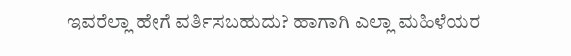ಇವರೆಲ್ಲಾ ಹೇಗೆ ವರ್ತಿಸಬಹುದು? ಹಾಗಾಗಿ ಎಲ್ಲಾ ಮಹಿಳೆಯರ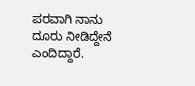ಪರವಾಗಿ ನಾನು ದೂರು ನೀಡಿದ್ದೇನೆ ಎಂದಿದ್ದಾರೆ.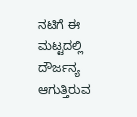ನಟಿಗೆ ಈ ಮಟ್ಟದಲ್ಲಿ ದೌರ್ಜನ್ಯ ಆಗುತ್ತಿರುವ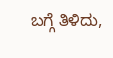ಬಗ್ಗೆ ತಿಳಿದು,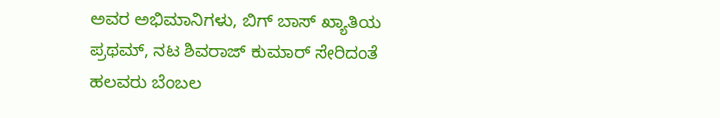ಅವರ ಅಭಿಮಾನಿಗಳು, ಬಿಗ್ ಬಾಸ್ ಖ್ಯಾತಿಯ ಪ್ರಥಮ್, ನಟ ಶಿವರಾಜ್ ಕುಮಾರ್ ಸೇರಿದಂತೆ ಹಲವರು ಬೆಂಬಲ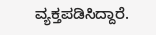ವ್ಯಕ್ತಪಡಿಸಿದ್ದಾರೆ.